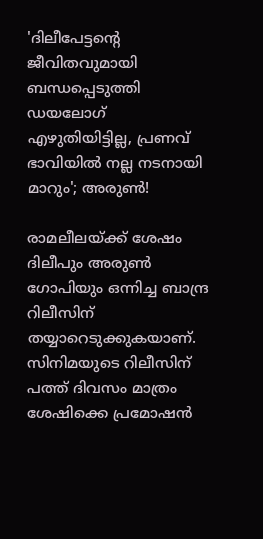'ദിലീപേട്ടന്റെ ജീവിതവുമായി ബന്ധപ്പെടുത്തി ഡയലോഗ് എഴുതിയിട്ടില്ല, പ്രണവ് ഭാവിയിൽ‌ നല്ല നടനായി മാറും'; അരുൺ!

രാമലീലയ്ക്ക് ശേഷം ദിലീപും അരുൺ ഗോപിയും ഒന്നിച്ച ബാന്ദ്ര റിലീസിന് തയ്യാറെടുക്കുകയാണ്. സിനിമയുടെ റിലീസിന് പത്ത് ദിവസം മാത്രം ശേഷിക്കെ പ്രമോഷൻ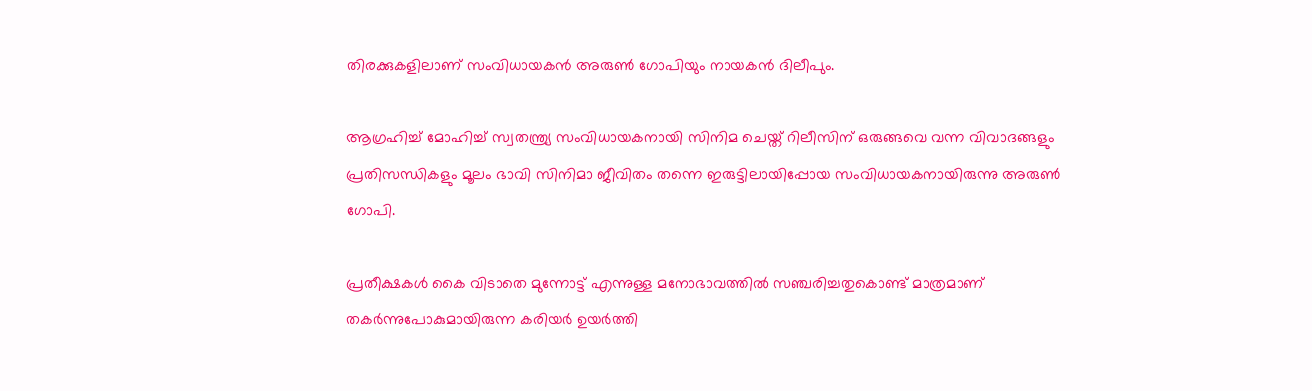തിരക്കുകളിലാണ് സംവിധായകൻ അരുൺ ഗോപിയും നായകൻ ദിലീപും.

ആഗ്രഹിച്ച് മോഹിച്ച് സ്വതന്ത്ര്യ സംവിധായകനായി സിനിമ ചെയ്ത് റിലീസിന് ഒരുങ്ങവെ വന്ന വിവാദങ്ങളും പ്രതിസന്ധികളും മൂലം ഭാവി സിനിമാ ജീവിതം തന്നെ ഇരുട്ടിലായിപ്പോയ സംവിധായകനായിരുന്നു അരുൺ ഗോപി.

പ്രതീക്ഷകൾ കൈ വിടാതെ മുന്നോട്ട് എന്നുള്ള മനോഭാവത്തിൽ സഞ്ചരിച്ചതുകൊണ്ട് മാത്രമാണ് തകർന്നുപോകുമായിരുന്ന കരിയർ ഉയർത്തി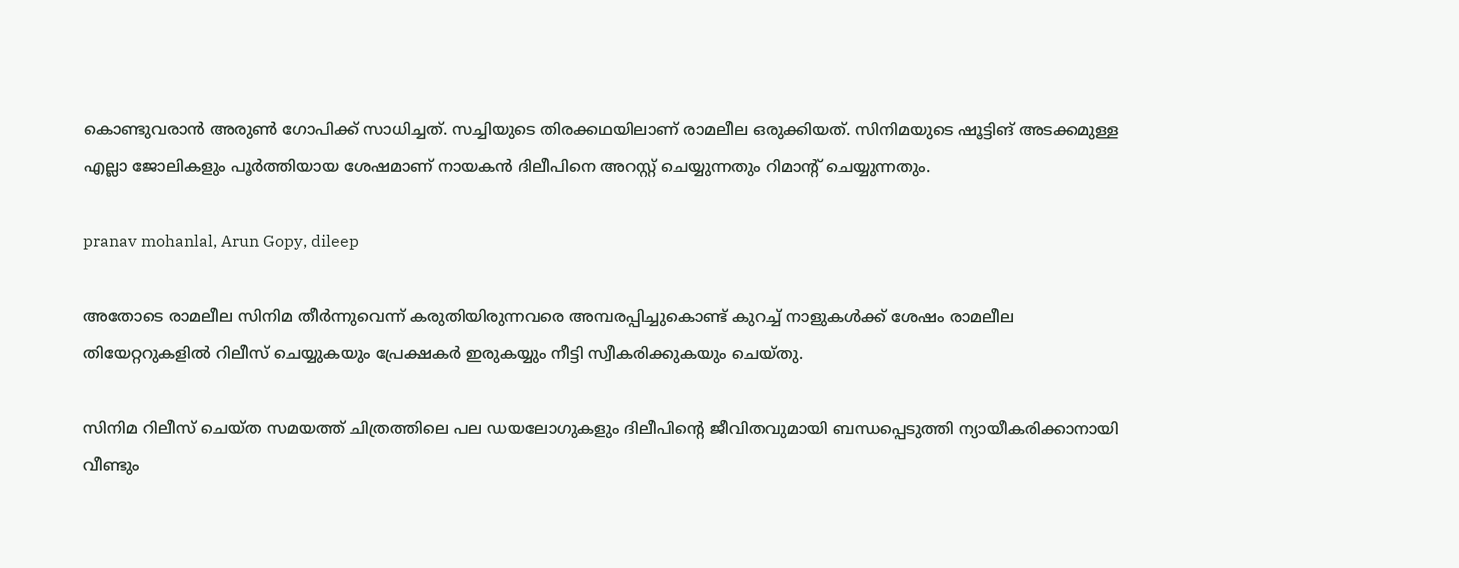കൊണ്ടുവരാൻ അരുൺ ഗോപിക്ക് സാധിച്ചത്. സച്ചിയുടെ തിരക്കഥയിലാണ് രാമലീല ഒരുക്കിയത്. സിനിമയുടെ ഷൂട്ടിങ് അടക്കമുള്ള എല്ലാ ജോലികളും പൂർത്തിയായ ശേഷമാണ് നായകൻ ദിലീപിനെ അറസ്റ്റ് ചെയ്യുന്നതും റിമാന്റ് ചെയ്യുന്നതും.

pranav mohanlal, Arun Gopy, dileep

അതോടെ രാമലീല സിനിമ തീർന്നുവെന്ന് കരുതിയിരുന്നവരെ അമ്പരപ്പിച്ചുകൊണ്ട് കുറച്ച് നാളുകൾക്ക് ശേഷം രാമലീല തിയേറ്ററുകളിൽ റിലീസ് ചെയ്യുകയും പ്രേക്ഷകർ ഇരുകയ്യും നീട്ടി സ്വീകരിക്കുകയും ചെയ്തു.

സിനിമ റിലീസ് ചെയ്ത സമയത്ത് ചിത്രത്തിലെ പല ഡയലോഗുകളും ദിലീപിന്റെ ജീവിതവുമായി ബന്ധപ്പെടുത്തി ന്യായീകരിക്കാനായി വീണ്ടും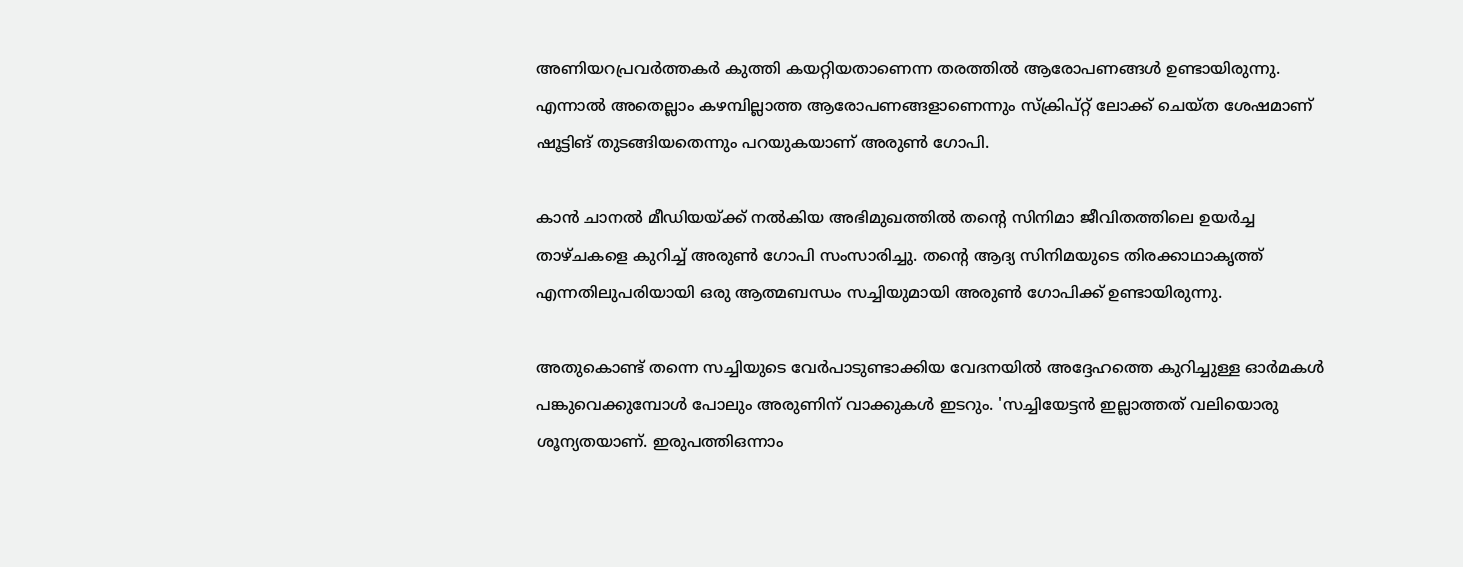അണിയറപ്രവർത്തകർ കുത്തി കയറ്റിയതാണെന്ന തരത്തിൽ ആരോപണങ്ങൾ ഉണ്ടായിരുന്നു. എന്നാൽ അതെല്ലാം കഴമ്പില്ലാത്ത ആരോപണങ്ങളാണെന്നും സ്ക്രിപ്റ്റ് ലോക്ക് ചെയ്ത ശേഷമാണ് ഷൂട്ടിങ് തുടങ്ങിയതെന്നും പറയുകയാണ് അരുൺ ഗോപി.

കാൻ ചാനൽ മീഡിയയ്ക്ക് നൽകിയ അഭിമുഖത്തിൽ തന്റെ സിനിമാ ജീവിതത്തിലെ ഉയർച്ച താഴ്ചകളെ കുറിച്ച് അരുൺ‌ ഗോപി സംസാരിച്ചു. തന്റെ ആദ്യ സിനിമയുടെ തിരക്കാഥാകൃത്ത് എന്നതിലുപരിയായി ഒരു ആത്മബന്ധം സച്ചിയുമായി അരുൺ ഗോപിക്ക് ഉണ്ടായിരുന്നു.

അതുകൊണ്ട് തന്നെ സച്ചിയുടെ വേർപാടുണ്ടാക്കിയ വേദനയിൽ അദ്ദേഹത്തെ കുറിച്ചുള്ള ഓർമകൾ പങ്കുവെക്കുമ്പോൾ പോലും അരുണിന് വാക്കുകൾ ഇടറും. 'സച്ചിയേട്ടൻ ഇല്ലാത്തത് വലിയൊരു ശൂന്യതയാണ്. ഇരുപത്തിഒന്നാം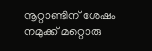നൂറ്റാണ്ടിന് ശേഷം നമുക്ക് മറ്റൊരു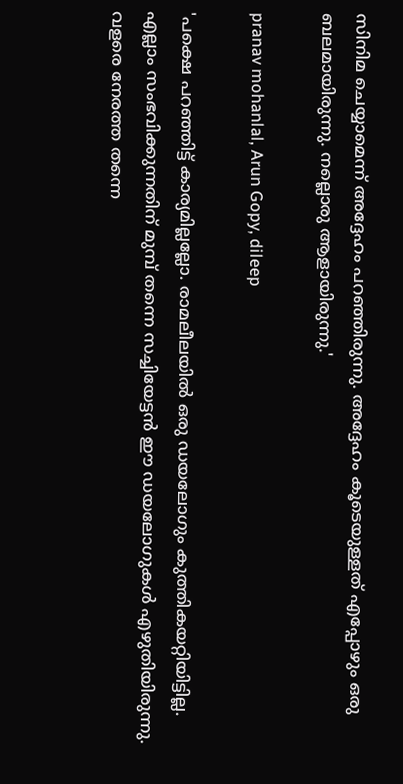സിനിമ ചെയ്യാമെന്ന് അദ്ദേഹം പറഞ്ഞിരുന്നു. അദ്ദേഹം കൂടെയുള്ളത് എപ്പോഴും ഒരു ബലമായിരുന്നു. നല്ലൊരു ആളായിരുന്നു.'

pranav mohanlal, Arun Gopy, dileep

'പക്ഷെ പറഞ്ഞിട്ട് കാര്യമില്ലല്ലോ. രാമലീലയിൽ ഒരു ഡയലോഗും കുത്തികയറ്റിയിട്ടില്ല. എല്ലാം സംഭവിക്കുന്നതിന് മുമ്പ് തന്നെ സച്ചിയേട്ടൻ ഈ ഡയലോഗുകൾ എഴുതിയിരുന്നു. വളരെ നേരത്ത തന്നെ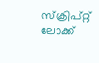സ്ക്രിപ്റ്റ് ലോക്ക്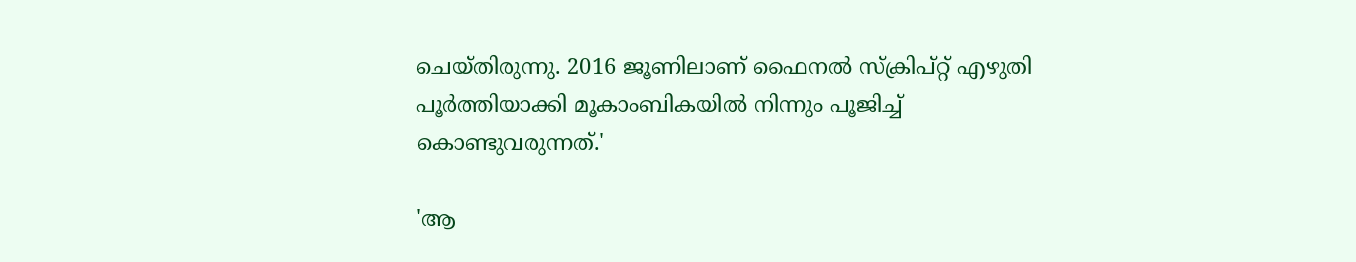ചെയ്തിരുന്നു. 2016 ജൂണിലാണ് ഫൈനൽ സ്ക്രിപ്റ്റ് എഴുതി പൂർത്തിയാക്കി മൂകാംബികയിൽ നിന്നും പൂജിച്ച് കൊണ്ടുവരുന്നത്.'

'ആ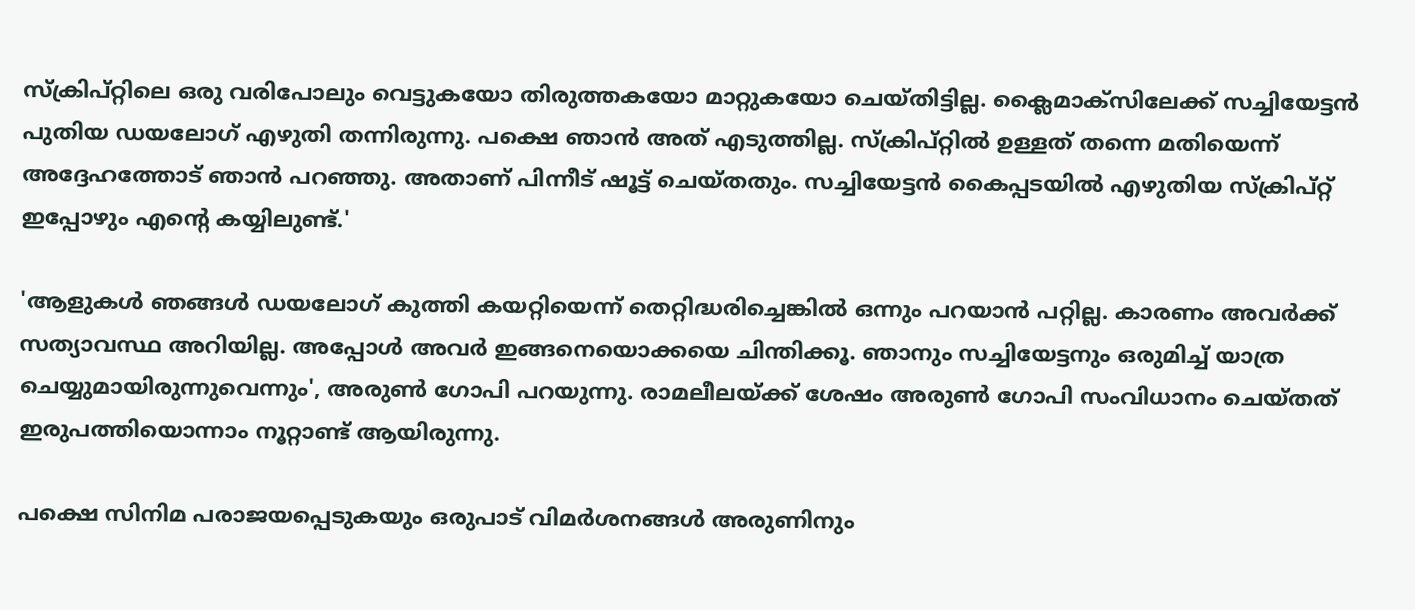സ്ക്രിപ്റ്റിലെ ഒരു വരിപോലും വെട്ടുകയോ തിരുത്തകയോ മാറ്റുകയോ ചെയ്തിട്ടില്ല. ക്ലൈമാക്സിലേക്ക് സച്ചിയേട്ടൻ പുതിയ ഡയലോഗ് എഴുതി തന്നിരുന്നു. പക്ഷെ ഞാൻ അത് എടുത്തില്ല. സ്ക്രിപ്റ്റിൽ ഉള്ളത് തന്നെ മതിയെന്ന് അദ്ദേഹത്തോട് ഞാൻ പറഞ്ഞു. അതാണ് പിന്നീട് ഷൂട്ട് ചെയ്തതും. സച്ചിയേട്ടൻ കൈപ്പടയിൽ എഴുതിയ സ്ക്രിപ്റ്റ് ഇപ്പോഴും എന്റെ കയ്യിലുണ്ട്.'

'ആളുകൾ ഞങ്ങൾ ഡയലോഗ് കുത്തി കയറ്റിയെന്ന് തെറ്റിദ്ധരിച്ചെങ്കിൽ ഒന്നും പറയാൻ പറ്റില്ല. കാരണം അവർക്ക് സത്യാവസ്ഥ അറിയില്ല. അപ്പോൾ അവർ ഇങ്ങനെയൊക്കയെ ചിന്തിക്കൂ. ഞാനും സച്ചിയേട്ടനും ഒരുമിച്ച് യാത്ര ചെയ്യുമായിരുന്നുവെന്നും', അരുൺ ഗോപി പറയുന്നു. രാമലീലയ്ക്ക് ശേഷം അരുൺ ഗോപി സംവിധാനം ചെയ്തത് ഇരുപത്തിയൊന്നാം നൂറ്റാണ്ട് ആയിരുന്നു.

പക്ഷെ സിനിമ പരാജയപ്പെടുകയും ഒരുപാട് വിമർശനങ്ങൾ അരുണിനും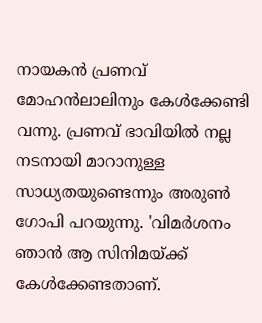നായകൻ പ്രണവ് മോഹൻലാലിനും കേൾക്കേണ്ടി വന്നു. പ്രണവ് ഭാവിയിൽ‌ നല്ല നടനായി മാറാനുള്ള സാധ്യതയുണ്ടെന്നും അരുൺ ഗോപി പറയുന്നു. 'വിമർശനം ഞാൻ ആ സിനിമയ്ക്ക് കേൾക്കേണ്ടതാണ്.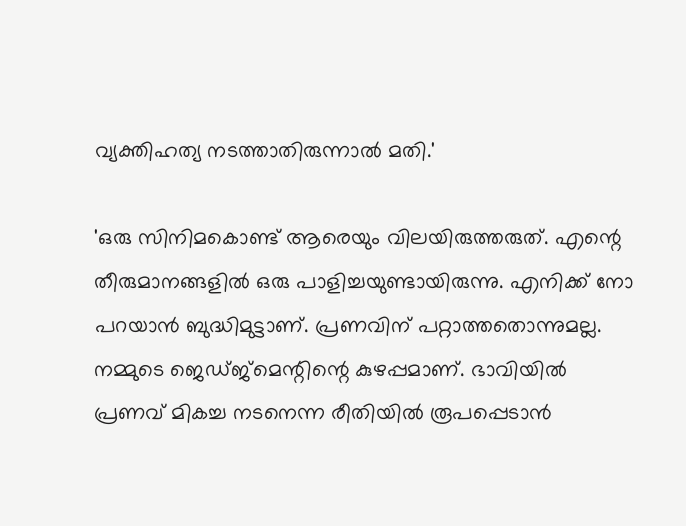വ്യക്തിഹത്യ നടത്താതിരുന്നാൽ മതി.'

'ഒരു സിനിമകൊണ്ട് ആരെയും വിലയിരുത്തരുത്. എന്റെ തീരുമാനങ്ങളിൽ ഒരു പാളിച്ചയുണ്ടായിരുന്നു. എനിക്ക് നോ പറയാൻ ബുദ്ധിമുട്ടാണ്. പ്രണവിന് പറ്റാത്തതൊന്നുമല്ല. നമ്മുടെ ജെഡ്ജ്മെന്റിന്റെ കുഴപ്പമാണ്. ഭാവിയിൽ പ്രണവ് മികച്ച നടനെന്ന രീതിയിൽ രൂപപ്പെടാൻ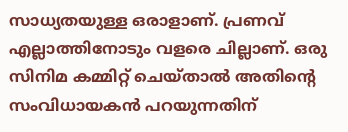സാധ്യതയുള്ള ഒരാളാണ്. പ്രണവ് എല്ലാത്തിനോടും വളരെ ചില്ലാണ്. ഒരു സിനിമ കമ്മിറ്റ് ചെയ്താൽ അതിന്റെ സംവിധായകൻ പറയുന്നതിന്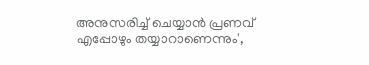അനുസരിച്ച് ചെയ്യാൻ പ്രണവ് എപ്പോഴും തയ്യാറാണെന്നും',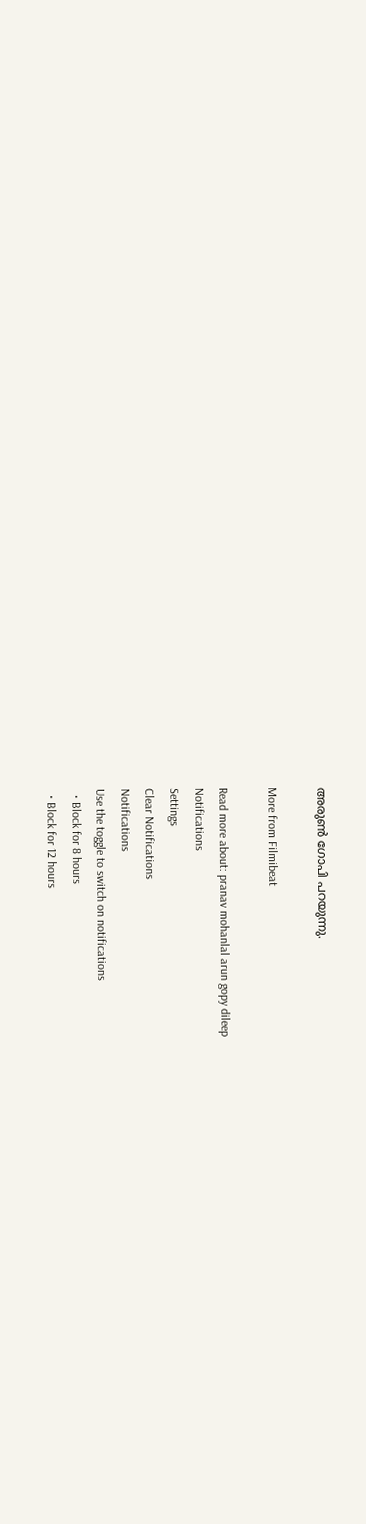അരുൺ ഗോപി പറയുന്നു.

More from Filmibeat

Read more about: pranav mohanlal arun gopy dileep
Notifications
Settings
Clear Notifications
Notifications
Use the toggle to switch on notifications
  • Block for 8 hours
  • Block for 12 hours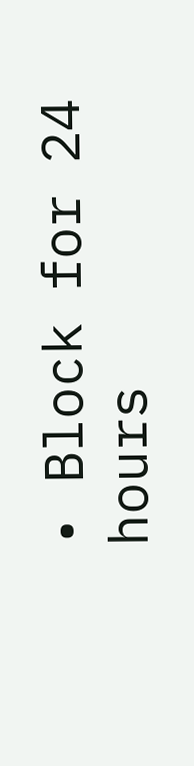• Block for 24 hours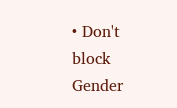• Don't block
Gender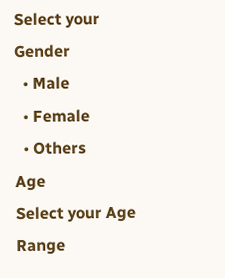Select your Gender
  • Male
  • Female
  • Others
Age
Select your Age Range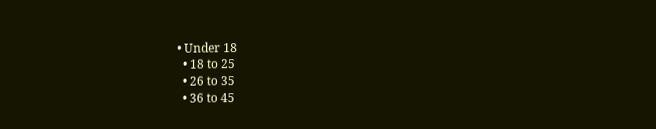• Under 18
  • 18 to 25
  • 26 to 35
  • 36 to 45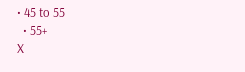• 45 to 55
  • 55+
X